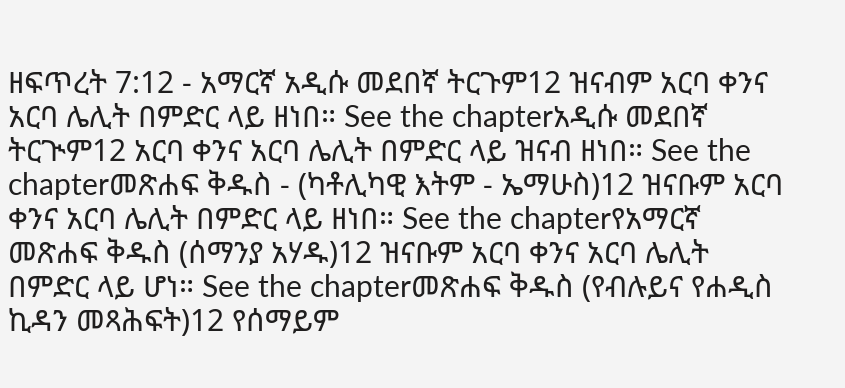ዘፍጥረት 7:12 - አማርኛ አዲሱ መደበኛ ትርጉም12 ዝናብም አርባ ቀንና አርባ ሌሊት በምድር ላይ ዘነበ። See the chapterአዲሱ መደበኛ ትርጒም12 አርባ ቀንና አርባ ሌሊት በምድር ላይ ዝናብ ዘነበ። See the chapterመጽሐፍ ቅዱስ - (ካቶሊካዊ እትም - ኤማሁስ)12 ዝናቡም አርባ ቀንና አርባ ሌሊት በምድር ላይ ዘነበ። See the chapterየአማርኛ መጽሐፍ ቅዱስ (ሰማንያ አሃዱ)12 ዝናቡም አርባ ቀንና አርባ ሌሊት በምድር ላይ ሆነ። See the chapterመጽሐፍ ቅዱስ (የብሉይና የሐዲስ ኪዳን መጻሕፍት)12 የሰማይም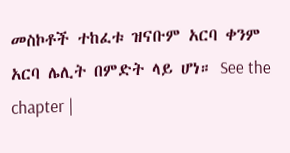መስኮቶች ተከፈቱ ዝናቡም አርባ ቀንም አርባ ሌሊት በምድት ላይ ሆነ። See the chapter |